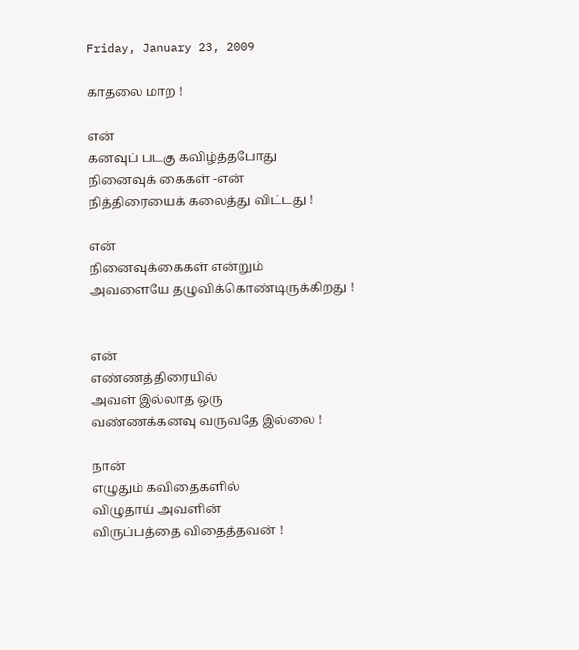Friday, January 23, 2009

காதலை மாற !

என்
கனவுப் படகு கவிழ்த்தபோது
நினைவுக் கைகள் -என்
நித்திரையைக் கலைத்து விட்டது !

என்
நினைவுக்கைகள் என்றும்
அவளையே தழுவிக்கொண்டிருக்கிறது !


என்
எண்ணத்திரையில்
அவள் இல்லாத ஒரு
வண்ணக்கனவு வருவதே இல்லை !

நான்
எழுதும் கவிதைகளில்
விழுதாய் அவளின்
விருப்பத்தை விதைத்தவன் !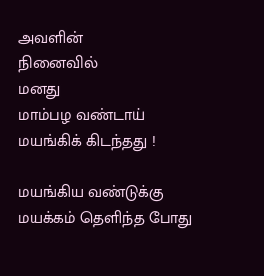அவளின்
நினைவில்
மனது
மாம்பழ வண்டாய்
மயங்கிக் கிடந்தது !

மயங்கிய வண்டுக்கு
மயக்கம் தெளிந்த போது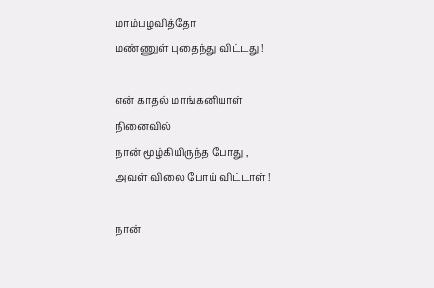மாம்பழவித்தோ
மண்ணுள் புதைந்து விட்டது !

என் காதல் மாங்கனியாள்
நினைவில்
நான் மூழ்கியிருந்த போது ,
அவள் விலை போய் விட்டாள் !

நான்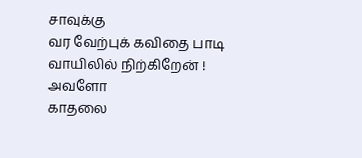சாவுக்கு
வர வேற்புக் கவிதை பாடி
வாயிலில் நிற்கிறேன் !
அவளோ
காதலை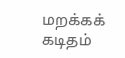மறக்கக்
கடிதம்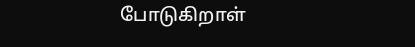போடுகிறாள்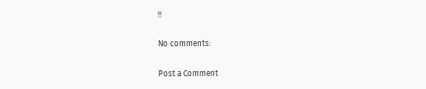!!

No comments:

Post a Comment